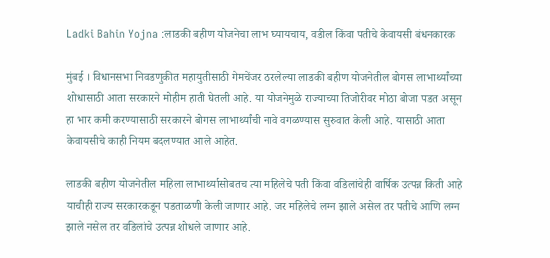Ladki Bahin Yojna :लाडकी बहीण योजनेचा लाभ घ्यायचाय, वडील किंवा पतीचे केवायसी बंधनकारक

मुंबई । विधानसभा निवडणुकीत महायुतीसाठी गेमचेंजर ठरलेल्या लाडकी बहीण योजनेतील बोगस लाभार्थ्यांच्या शोधासाठी आता सरकारने मोहीम हाती घेतली आहे. या योजनेमुळे राज्याच्या तिजोरीवर मोठा बोजा पडत असून हा भार कमी करण्यासाठी सरकारने बोगस लाभार्थ्यांची नावे वगळण्यास सुरुवात केली आहे. यासाठी आता केवायसीचे काही नियम बदलण्यात आले आहेत.

लाडकी बहीण योजनेतील महिला लाभार्थ्यासोबतच त्या महिलेचे पती किंवा वडिलांचेही वार्षिक उत्पन्न किती आहे याचीही राज्य सरकारकडून पडताळणी केली जाणार आहे. जर महिलेचे लग्न झाले असेल तर पतीचे आणि लग्न झाले नसेल तर वडिलांचे उत्पन्न शोधले जाणार आहे.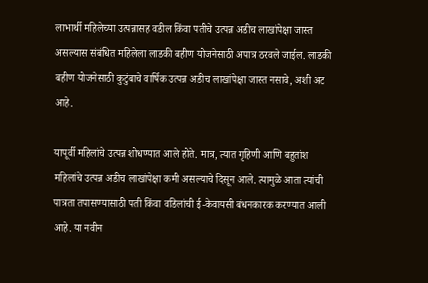लाभार्थी महिलेच्या उत्पन्नासह वडील किंवा पतीचे उत्पन्न अडीच लाखांपेक्षा जास्त असल्यास संबंधित महिलेला लाडकी बहीण योजनेसाठी अपात्र ठरवले जाईल. लाडकी बहीण योजनेसाठी कुटुंबाचे वार्षिक उत्पन्न अडीच लाखांपेक्षा जास्त नसावे, अशी अट आहे.

यापूर्वी महिलांचे उत्पन्न शोधण्यात आले होते. मात्र, त्यात गृहिणी आणि बहुतांश महिलांचे उत्पन्न अडीच लाखांपेक्षा कमी असल्याचे दिसून आले. त्यामुळे आता त्यांची पात्रता तपासण्यासाठी पती किंवा वडिलांची ई-केवायसी बंधनकारक करण्यात आली आहे. या नवीन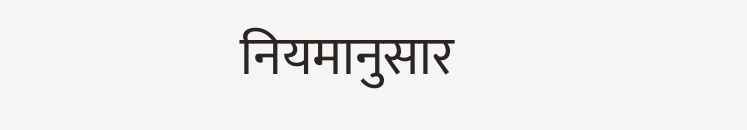नियमानुसार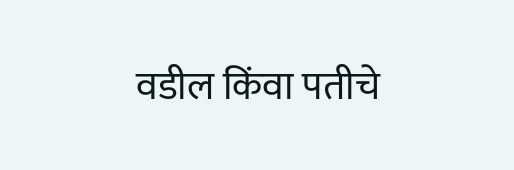वडील किंवा पतीचे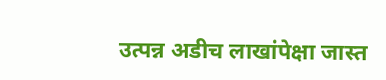उत्पन्न अडीच लाखांपेक्षा जास्त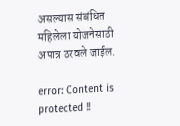असल्यास संबंधित महिलेला योजनेसाठी अपात्र ठरवले जाईल.

error: Content is protected !!